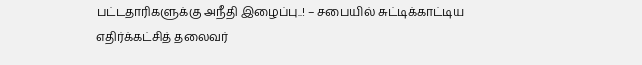பட்டதாரிகளுக்கு அநீதி இழைப்பு..! – சபையில் சுட்டிக்காட்டிய எதிர்க்கட்சித் தலைவர்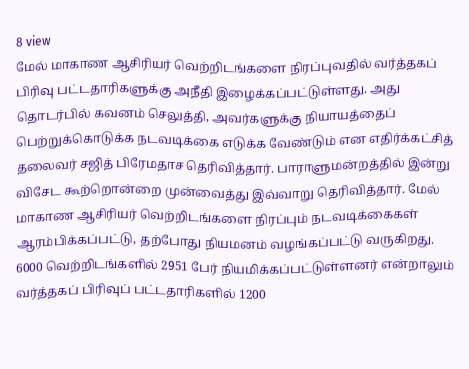8 view
மேல் மாகாண ஆசிரியர் வெற்றிடங்களை நிரப்புவதில் வர்த்தகப் பிரிவு பட்டதாரிகளுக்கு அநீதி இழைக்கப்பட்டுள்ளது. அது தொடர்பில் கவனம் செலுத்தி, அவர்களுக்கு நியாயத்தைப் பெற்றுக்கொடுக்க நடவடிக்கை எடுக்க வேண்டும் என எதிர்க்கட்சித் தலைவர் சஜித் பிரேமதாச தெரிவித்தார். பாராளுமன்றத்தில் இன்று விசேட கூற்றொன்றை முன்வைத்து இவ்வாறு தெரிவித்தார். மேல் மாகாண ஆசிரியர் வெற்றிடங்களை நிரப்பும் நடவடிக்கைகள் ஆரம்பிக்கப்பட்டு, தற்போது நியமனம் வழங்கப்பட்டு வருகிறது. 6000 வெற்றிடங்களில் 2951 பேர் நியமிக்கப்பட்டுள்ளனர் என்றாலும் வர்த்தகப் பிரிவுப் பட்டதாரிகளில் 1200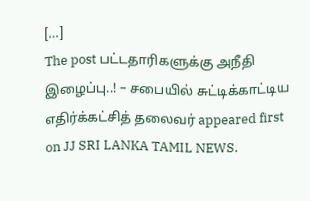[…]
The post பட்டதாரிகளுக்கு அநீதி இழைப்பு..! – சபையில் சுட்டிக்காட்டிய எதிர்க்கட்சித் தலைவர் appeared first on JJ SRI LANKA TAMIL NEWS.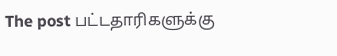The post பட்டதாரிகளுக்கு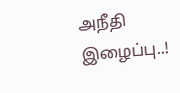அநீதி இழைப்பு..!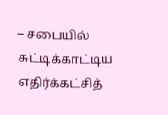– சபையில் சுட்டிக்காட்டிய எதிர்க்கட்சித்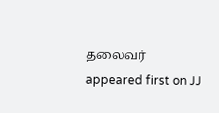தலைவர் appeared first on JJ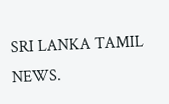SRI LANKA TAMIL NEWS.